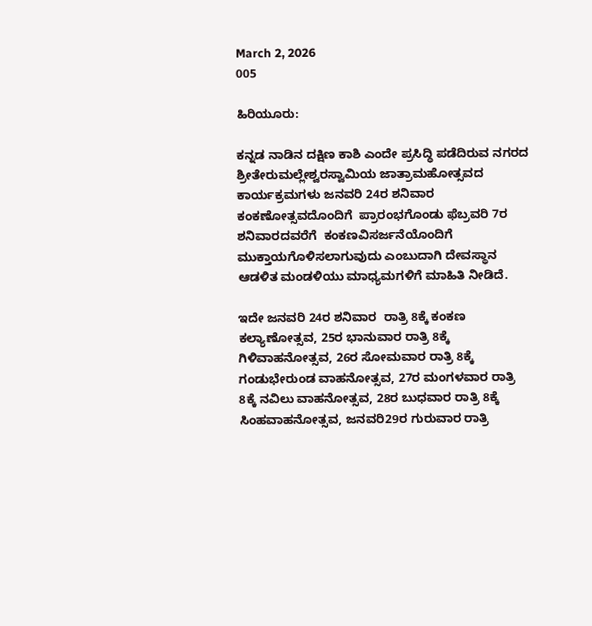March 2, 2026
005

ಹಿರಿಯೂರು:

ಕನ್ನಡ ನಾಡಿನ ದಕ್ಷಿಣ ಕಾಶಿ ಎಂದೇ ಪ್ರಸಿದ್ಧಿ ಪಡೆದಿರುವ ನಗರದ  ಶ್ರೀತೇರುಮಲ್ಲೇಶ್ವರಸ್ವಾಮಿಯ ಜಾತ್ರಾಮಹೋತ್ಸವದ ಕಾರ್ಯಕ್ರಮಗಳು ಜನವರಿ 24ರ ಶನಿವಾರ ಕಂಕಣೋತ್ಸವದೊಂದಿಗೆ  ಪ್ರಾರಂಭಗೊಂಡು ಫೆಬ್ರವರಿ 7ರ ಶನಿವಾರದವರೆಗೆ  ಕಂಕಣವಿಸರ್ಜನೆಯೊಂದಿಗೆ ಮುಕ್ತಾಯಗೊಳಿಸಲಾಗುವುದು ಎಂಬುದಾಗಿ ದೇವಸ್ಥಾನ ಆಡಳಿತ ಮಂಡಳಿಯು ಮಾಧ್ಯಮಗಳಿಗೆ ಮಾಹಿತಿ ನೀಡಿದೆ.

ಇದೇ ಜನವರಿ 24ರ ಶನಿವಾರ  ರಾತ್ರಿ 8ಕ್ಕೆ ಕಂಕಣ ಕಲ್ಯಾಣೋತ್ಸವ, 25ರ ಭಾನುವಾರ ರಾತ್ರಿ 8ಕ್ಕೆ  ಗಿಳಿವಾಹನೋತ್ಸವ, 26ರ ಸೋಮವಾರ ರಾತ್ರಿ 8ಕ್ಕೆ ಗಂಡುಭೇರುಂಡ ವಾಹನೋತ್ಸವ, 27ರ ಮಂಗಳವಾರ ರಾತ್ರಿ 8ಕ್ಕೆ ನವಿಲು ವಾಹನೋತ್ಸವ, 28ರ ಬುಧವಾರ ರಾತ್ರಿ 8ಕ್ಕೆ ಸಿಂಹವಾಹನೋತ್ಸವ, ಜನವರಿ29ರ ಗುರುವಾರ ರಾತ್ರಿ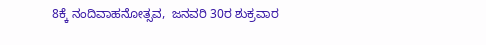8ಕ್ಕೆ ನಂದಿವಾಹನೋತ್ಸವ,  ಜನವರಿ 30ರ ಶುಕ್ರವಾರ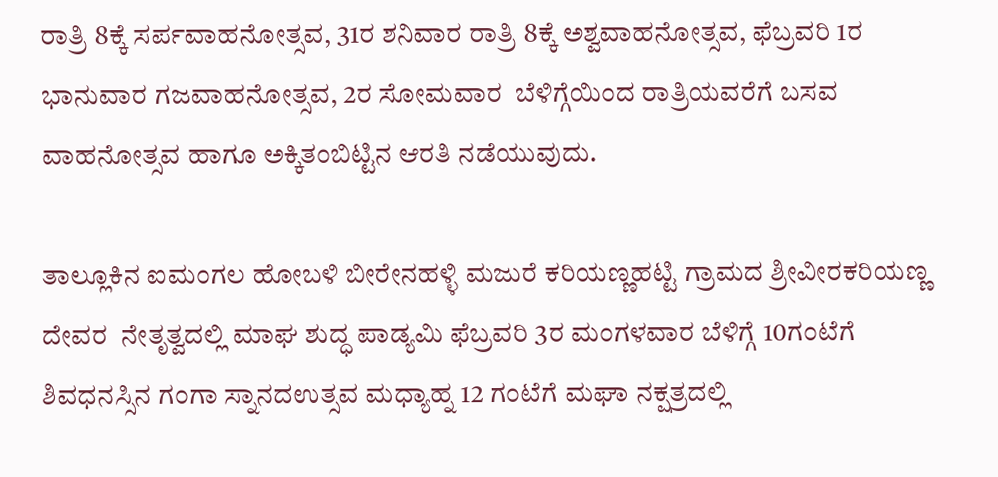ರಾತ್ರಿ 8ಕ್ಕೆ ಸರ್ಪವಾಹನೋತ್ಸವ, 31ರ ಶನಿವಾರ ರಾತ್ರಿ 8ಕ್ಕೆ ಅಶ್ವವಾಹನೋತ್ಸವ, ಫೆಬ್ರವರಿ 1ರ ಭಾನುವಾರ ಗಜವಾಹನೋತ್ಸವ, 2ರ ಸೋಮವಾರ  ಬೆಳಿಗ್ಗೆಯಿಂದ ರಾತ್ರಿಯವರೆಗೆ ಬಸವ ವಾಹನೋತ್ಸವ ಹಾಗೂ ಅಕ್ಕಿತಂಬಿಟ್ಟಿನ ಆರತಿ ನಡೆಯುವುದು.

ತಾಲ್ಲೂಕಿನ ಐಮಂಗಲ ಹೋಬಳಿ ಬೀರೇನಹಳ್ಳಿ ಮಜುರೆ ಕರಿಯಣ್ಣಹಟ್ಟಿ ಗ್ರಾಮದ ಶ್ರೀವೀರಕರಿಯಣ್ಣ ದೇವರ  ನೇತೃತ್ವದಲ್ಲಿ ಮಾಘ ಶುದ್ಧ ಪಾಡ್ಯಮಿ ಫೆಬ್ರವರಿ 3ರ ಮಂಗಳವಾರ ಬೆಳಿಗ್ಗೆ 10ಗಂಟೆಗೆ  ಶಿವಧನಸ್ಸಿನ ಗಂಗಾ ಸ್ನಾನದಉತ್ಸವ ಮಧ್ಯಾಹ್ನ 12 ಗಂಟೆಗೆ ಮಘಾ ನಕ್ಷತ್ರದಲ್ಲಿ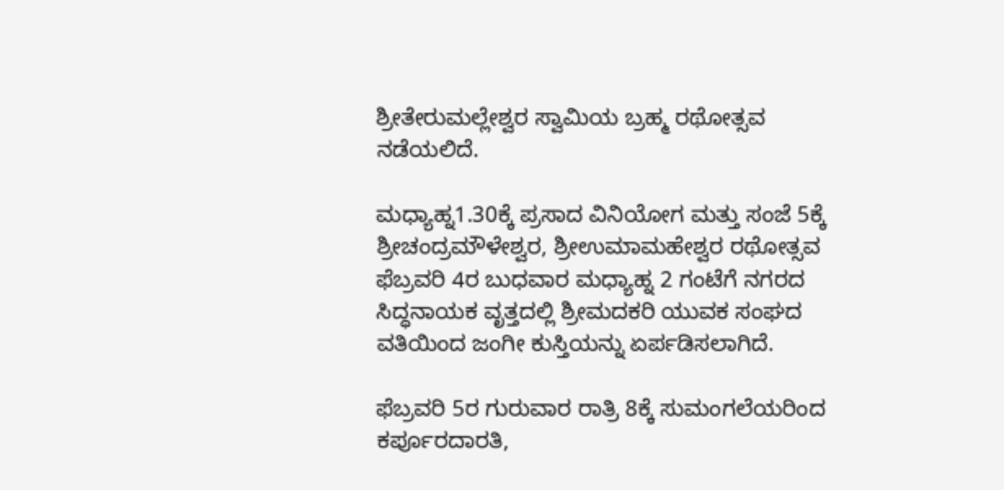ಶ್ರೀತೇರುಮಲ್ಲೇಶ್ವರ ಸ್ವಾಮಿಯ ಬ್ರಹ್ಮ ರಥೋತ್ಸವ ನಡೆಯಲಿದೆ.

ಮಧ್ಯಾಹ್ನ1.30ಕ್ಕೆ ಪ್ರಸಾದ ವಿನಿಯೋಗ ಮತ್ತು ಸಂಜೆ 5ಕ್ಕೆ ಶ್ರೀಚಂದ್ರಮೌಳೇಶ್ವರ, ಶ್ರೀಉಮಾಮಹೇಶ್ವರ ರಥೋತ್ಸವ ಫೆಬ್ರವರಿ 4ರ ಬುಧವಾರ ಮಧ್ಯಾಹ್ನ 2 ಗಂಟೆಗೆ ನಗರದ ಸಿದ್ಧನಾಯಕ ವೃತ್ತದಲ್ಲಿ ಶ್ರೀಮದಕರಿ ಯುವಕ ಸಂಘದ ವತಿಯಿಂದ ಜಂಗೀ ಕುಸ್ತಿಯನ್ನು ಏರ್ಪಡಿಸಲಾಗಿದೆ.

ಫೆಬ್ರವರಿ 5ರ ಗುರುವಾರ ರಾತ್ರಿ 8ಕ್ಕೆ ಸುಮಂಗಲೆಯರಿಂದ ಕರ್ಪೂರದಾರತಿ,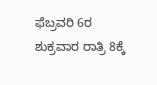ಫೆಬ್ರವರಿ 6ರ ಶುಕ್ರವಾರ ರಾತ್ರಿ 8ಕ್ಕೆ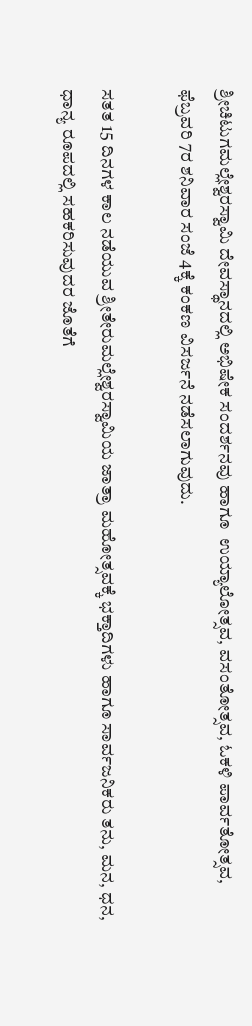ಶ್ರೀಚಿಟುಗಮಲ್ಲೇಶ್ವರಸ್ವಾಮಿ ದೇವಸ್ಥಾನದಲ್ಲಿ ಅಭಿಷೇಕ ಸಂದರ್ಶನವು ಹಾಗೂ  ಉಯ್ಯಾಲೋತ್ಸವ, ವಸಂತೋತ್ಸವ, ಓಕಳಿ ಪಾರ್ವತೋತ್ಸವ, ಫೆಬ್ರವರಿ 7ರ ಶನಿವಾರ ಸಂಜೆ 4ಕ್ಕೆ ಕಂಕಣ ವಿಸರ್ಜನೆ ನಡೆಸಲಾಗುವುದು.

ಸತತ 15 ದಿನಗಳ ಕಾಲ ನಡೆಯುವ ಶ್ರೀತೇರುಮಲ್ಲೇಶ್ವರಸ್ವಾಮಿಯ ಜಾತ್ರಾ ಮಹೋತ್ಸವಕ್ಕೆ ಭಕ್ತಾದಿಗಳು ಹಾಗೂ ಸಾರ್ವಜನಿಕರು ತನು, ಮನ, ಧನ, ಧಾನ್ಯ ರೂಪದಲ್ಲಿ ಸಹಕರಿಸುವುದರ ಜೊತೆಗೆ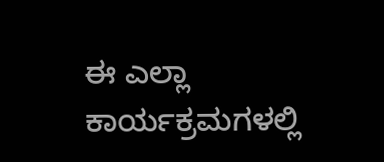ಈ ಎಲ್ಲಾ ಕಾರ್ಯಕ್ರಮಗಳಲ್ಲಿ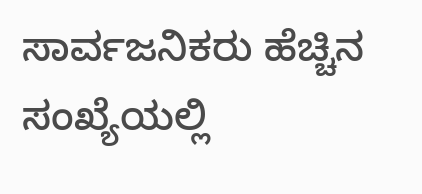ಸಾರ್ವಜನಿಕರು ಹೆಚ್ಚಿನ ಸಂಖ್ಯೆಯಲ್ಲಿ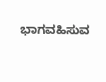ಭಾಗವಹಿಸುವ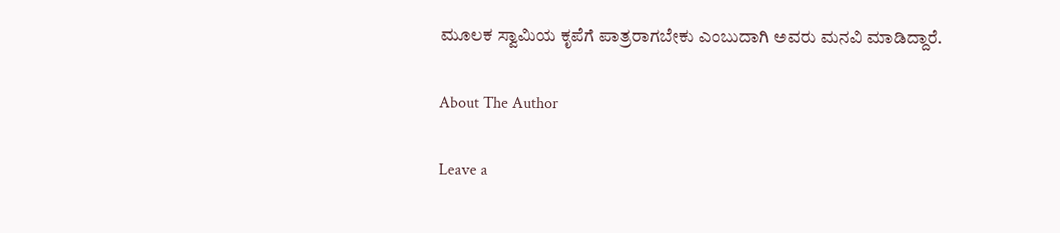ಮೂಲಕ ಸ್ವಾಮಿಯ ಕೃಪೆಗೆ ಪಾತ್ರರಾಗಬೇಕು ಎಂಬುದಾಗಿ ಅವರು ಮನವಿ ಮಾಡಿದ್ದಾರೆ.

About The Author

Leave a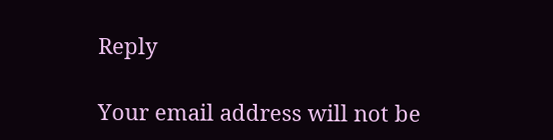Reply

Your email address will not be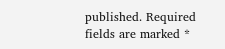published. Required fields are marked *